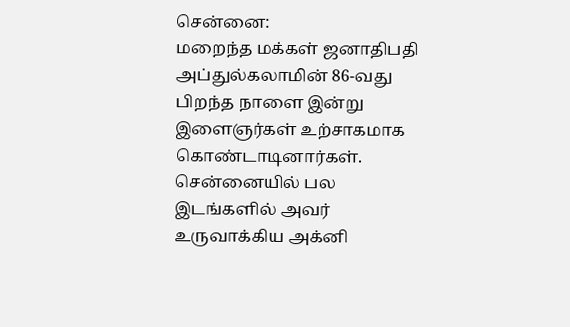சென்னை:
மறைந்த மக்கள் ஜனாதிபதி அப்துல்கலாமின் 86-வது பிறந்த நாளை இன்று இளைஞர்கள் உற்சாகமாக கொண்டாடினார்கள்.
சென்னையில் பல இடங்களில் அவர் உருவாக்கிய அக்னி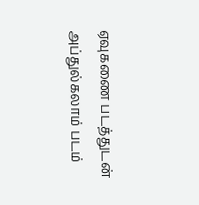ஏவுகணை படத்துடன் அப்துல்கலாம் படம்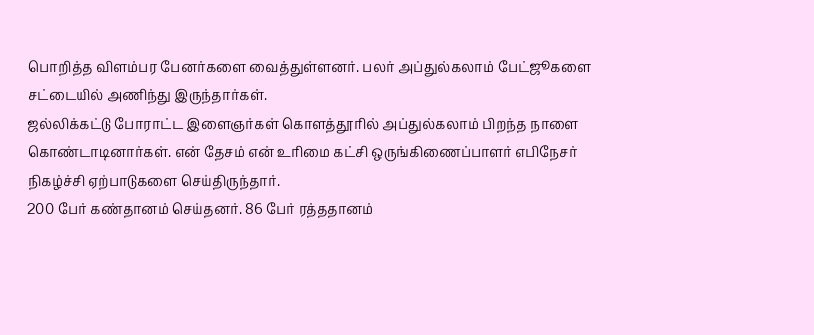பொறித்த விளம்பர பேனர்களை வைத்துள்ளனர். பலர் அப்துல்கலாம் பேட்ஜூகளை சட்டையில் அணிந்து இருந்தார்கள்.
ஜல்லிக்கட்டு போராட்ட இளைஞர்கள் கொளத்தூரில் அப்துல்கலாம் பிறந்த நாளை கொண்டாடினார்கள். என் தேசம் என் உரிமை கட்சி ஒருங்கிணைப்பாளர் எபிநேசர் நிகழ்ச்சி ஏற்பாடுகளை செய்திருந்தார்.
200 பேர் கண்தானம் செய்தனர். 86 பேர் ரத்ததானம்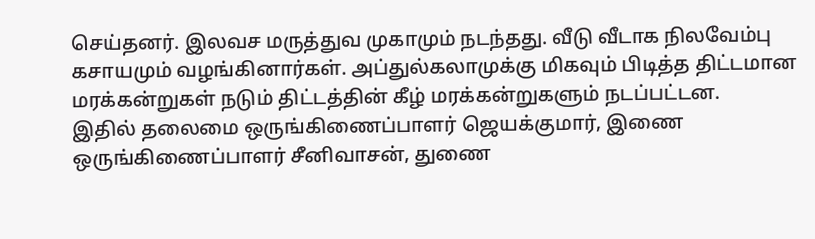செய்தனர். இலவச மருத்துவ முகாமும் நடந்தது. வீடு வீடாக நிலவேம்பு கசாயமும் வழங்கினார்கள். அப்துல்கலாமுக்கு மிகவும் பிடித்த திட்டமான மரக்கன்றுகள் நடும் திட்டத்தின் கீழ் மரக்கன்றுகளும் நடப்பட்டன.
இதில் தலைமை ஒருங்கிணைப்பாளர் ஜெயக்குமார், இணை ஒருங்கிணைப்பாளர் சீனிவாசன், துணை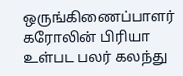ஒருங்கிணைப்பாளர் கரோலின் பிரியா உள்பட பலர் கலந்து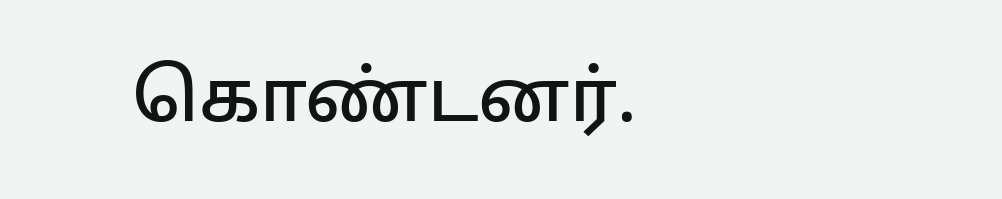கொண்டனர்.